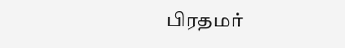பிரதமர்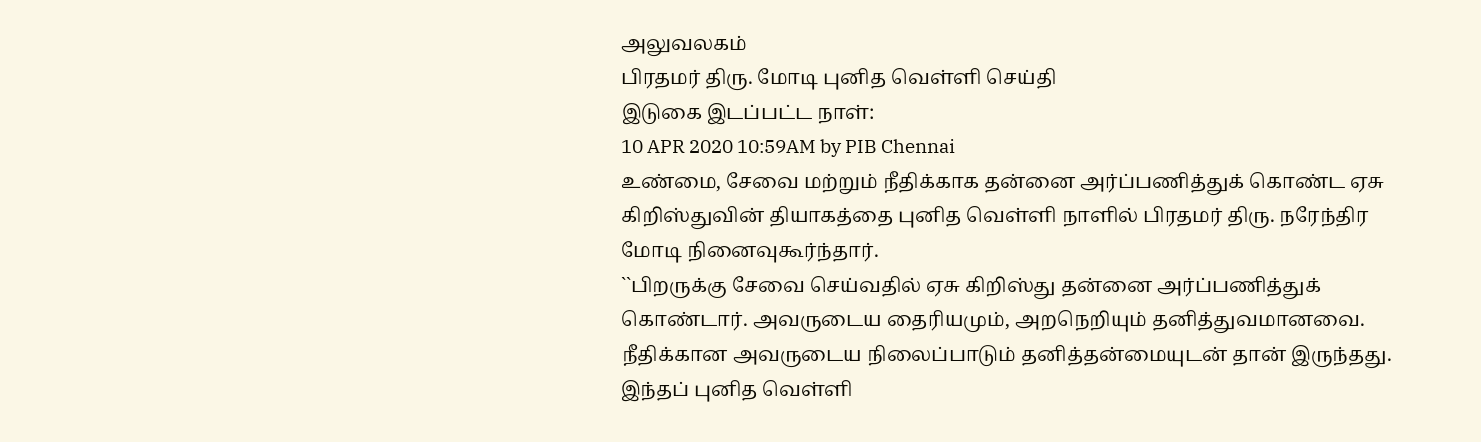அலுவலகம்
பிரதமர் திரு. மோடி புனித வெள்ளி செய்தி
இடுகை இடப்பட்ட நாள்:
10 APR 2020 10:59AM by PIB Chennai
உண்மை, சேவை மற்றும் நீதிக்காக தன்னை அர்ப்பணித்துக் கொண்ட ஏசு கிறிஸ்துவின் தியாகத்தை புனித வெள்ளி நாளில் பிரதமர் திரு. நரேந்திர மோடி நினைவுகூர்ந்தார்.
``பிறருக்கு சேவை செய்வதில் ஏசு கிறிஸ்து தன்னை அர்ப்பணித்துக் கொண்டார். அவருடைய தைரியமும், அறநெறியும் தனித்துவமானவை. நீதிக்கான அவருடைய நிலைப்பாடும் தனித்தன்மையுடன் தான் இருந்தது. இந்தப் புனித வெள்ளி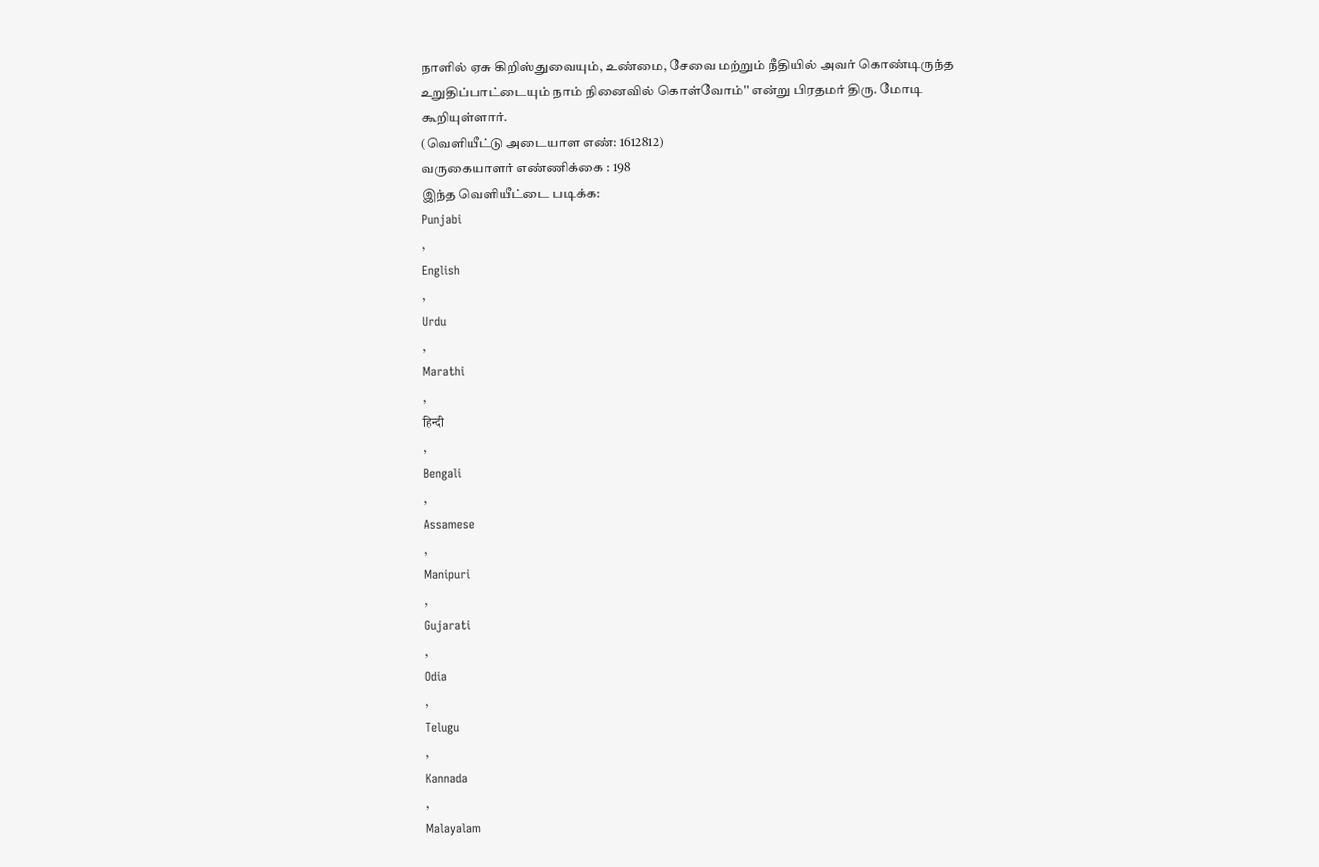நாளில் ஏசு கிறிஸ்துவையும், உண்மை, சேவை மற்றும் நீதியில் அவர் கொண்டிருந்த உறுதிப்பாட்டையும் நாம் நினைவில் கொள்வோம்'' என்று பிரதமர் திரு. மோடி கூறியுள்ளார்.
(வெளியீட்டு அடையாள எண்: 1612812)
வருகையாளர் எண்ணிக்கை : 198
இந்த வெளியீட்டை படிக்க:
Punjabi
,
English
,
Urdu
,
Marathi
,
हिन्दी
,
Bengali
,
Assamese
,
Manipuri
,
Gujarati
,
Odia
,
Telugu
,
Kannada
,
Malayalam